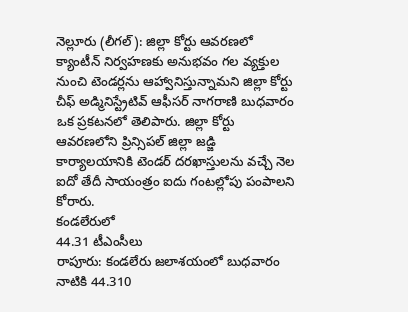నెల్లూరు (లీగల్): జిల్లా కోర్టు ఆవరణలో క్యాంటీన్ నిర్వహణకు అనుభవం గల వ్యక్తుల నుంచి టెండర్లను ఆహ్వానిస్తున్నామని జిల్లా కోర్టు చీఫ్ అడ్మినిస్ట్రేటివ్ ఆఫీసర్ నాగరాణి బుధవారం ఒక ప్రకటనలో తెలిపారు. జిల్లా కోర్టు ఆవరణలోని ప్రిన్సిపల్ జిల్లా జడ్జి కార్యాలయానికి టెండర్ దరఖాస్తులను వచ్చే నెల ఐదో తేదీ సాయంత్రం ఐదు గంటల్లోపు పంపాలని కోరారు.
కండలేరులో
44.31 టీఎంసీలు
రాపూరు: కండలేరు జలాశయంలో బుధవారం నాటికి 44.310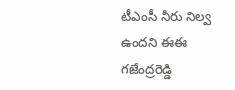టీఎంసీ నీరు నిల్వ ఉందని ఈఈ గజేంద్రరెడ్డి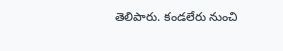తెలిపారు. కండలేరు నుంచి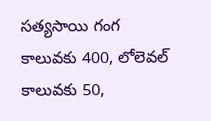సత్యసాయి గంగ కాలువకు 400, లోలెవల్ కాలువకు 50,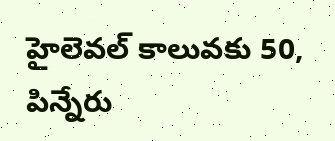హైలెవల్ కాలువకు 50, పిన్నేరు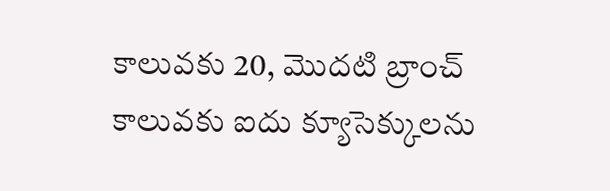కాలువకు 20, మొదటి బ్రాంచ్ కాలువకు ఐదు క్యూసెక్కులను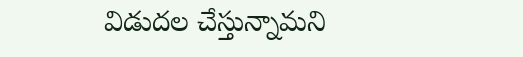విడుదల చేస్తున్నామని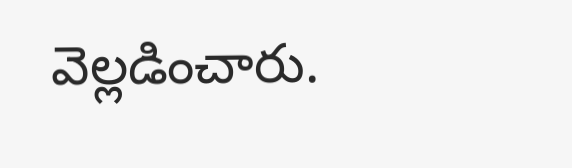వెల్లడించారు.